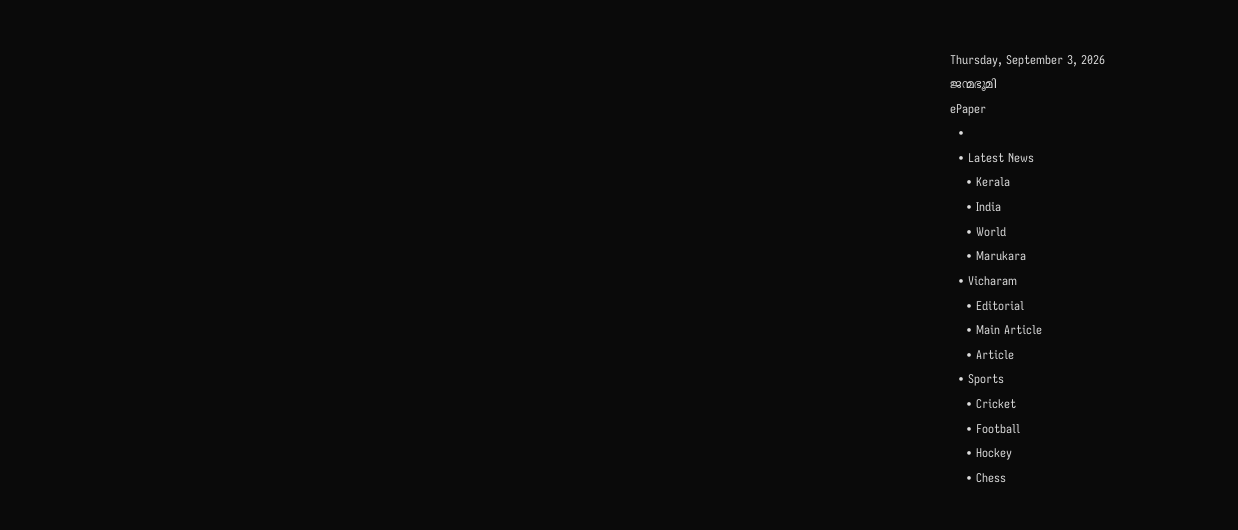Thursday, September 3, 2026
ജന്മഭൂമി
ePaper
  •
  • Latest News
    • Kerala
    • India
    • World
    • Marukara
  • Vicharam
    • Editorial
    • Main Article
    • Article
  • Sports
    • Cricket
    • Football
    • Hockey
    • Chess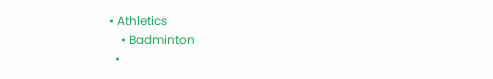• Athletics
    • Badminton
  •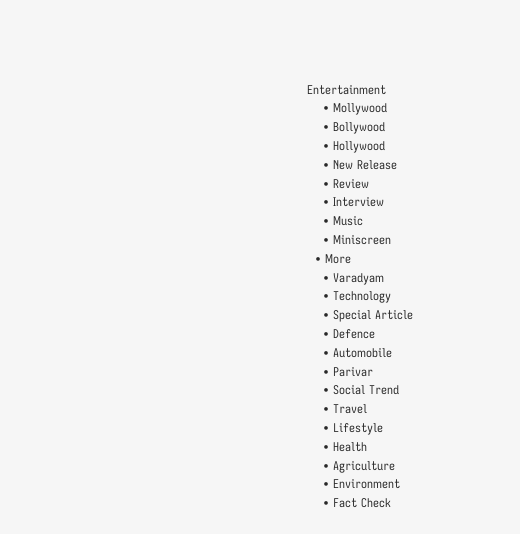Entertainment
    • Mollywood
    • Bollywood
    • Hollywood
    • New Release
    • Review
    • Interview
    • Music
    • Miniscreen
  • More
    • Varadyam
    • Technology
    • Special Article
    • Defence
    • Automobile
    • Parivar
    • Social Trend
    • Travel
    • Lifestyle
    • Health
    • Agriculture
    • Environment
    • Fact Check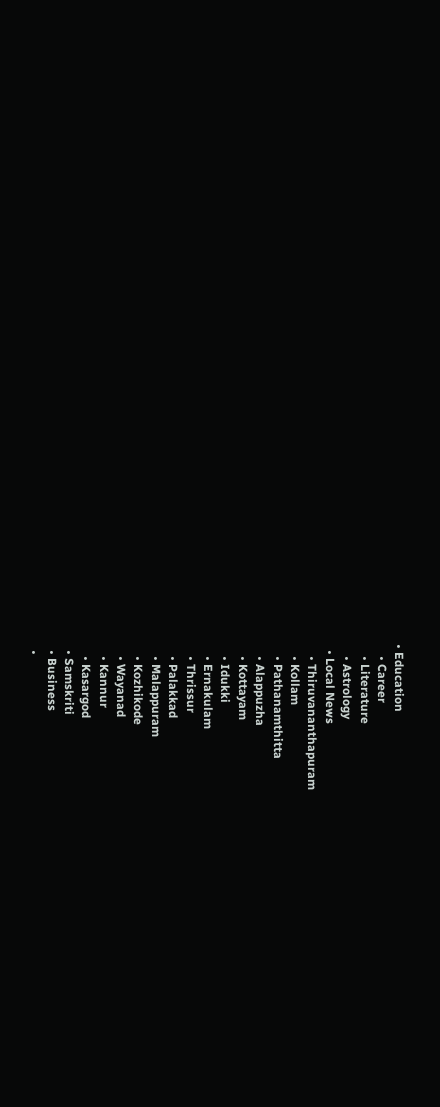• Education
    • Career
    • Literature
    • Astrology
  • Local News
    • Thiruvananthapuram
    • Kollam
    • Pathanamthitta
    • Alappuzha
    • Kottayam
    • Idukki
    • Ernakulam
    • Thrissur
    • Palakkad
    • Malappuram
    • Kozhikode
    • Wayanad
    • Kannur
    • Kasargod
  • Samskriti
  • Business
  •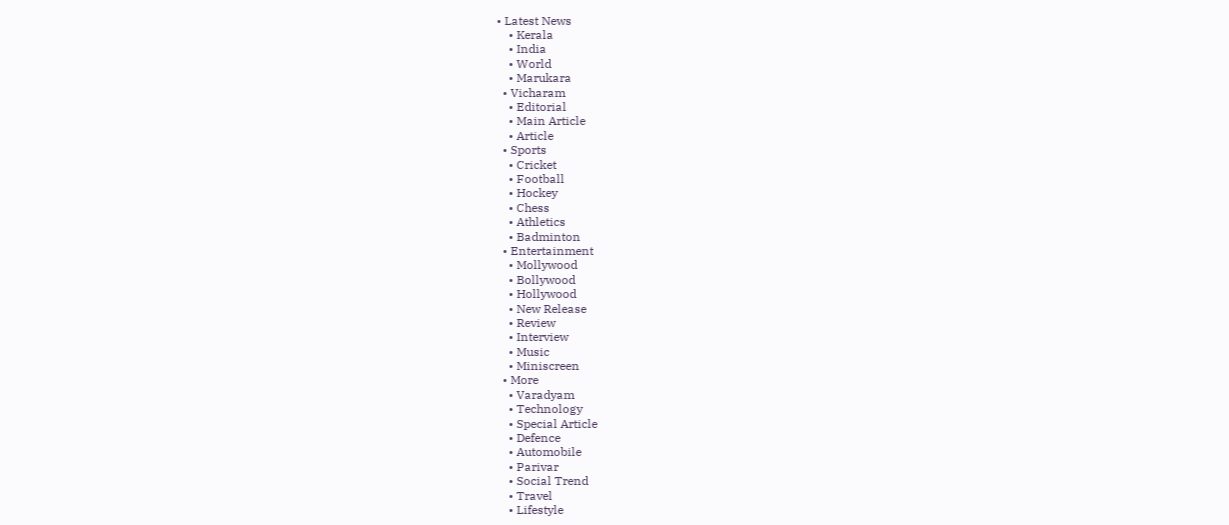• Latest News
    • Kerala
    • India
    • World
    • Marukara
  • Vicharam
    • Editorial
    • Main Article
    • Article
  • Sports
    • Cricket
    • Football
    • Hockey
    • Chess
    • Athletics
    • Badminton
  • Entertainment
    • Mollywood
    • Bollywood
    • Hollywood
    • New Release
    • Review
    • Interview
    • Music
    • Miniscreen
  • More
    • Varadyam
    • Technology
    • Special Article
    • Defence
    • Automobile
    • Parivar
    • Social Trend
    • Travel
    • Lifestyle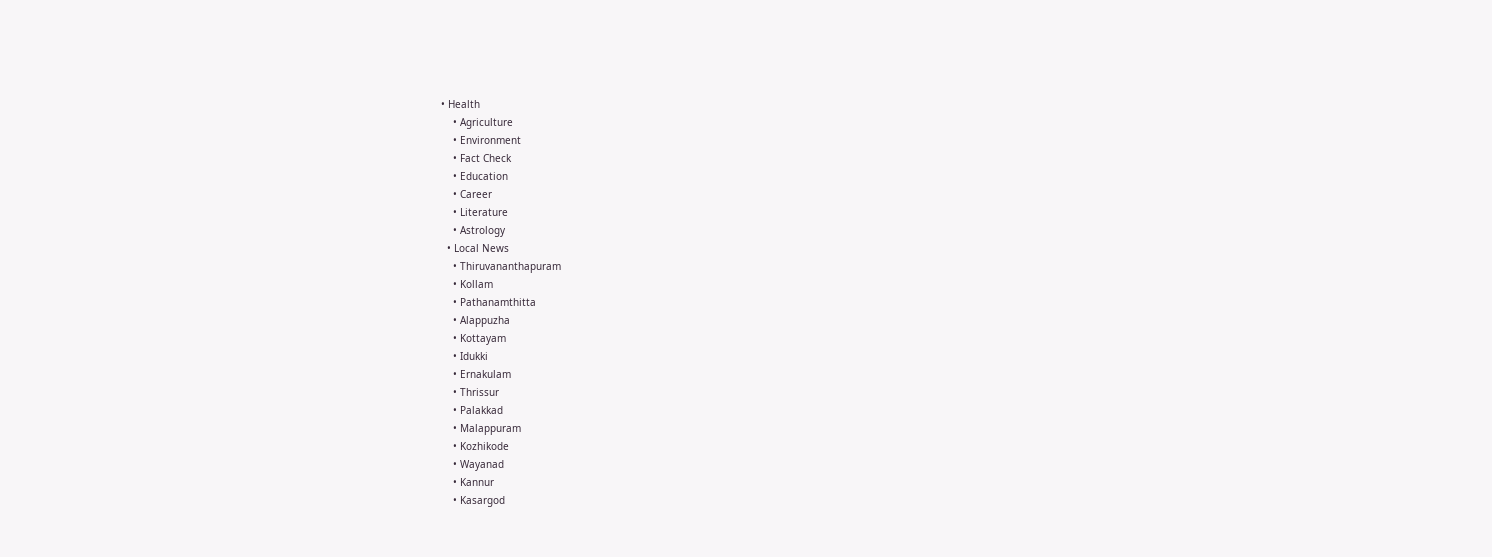• Health
    • Agriculture
    • Environment
    • Fact Check
    • Education
    • Career
    • Literature
    • Astrology
  • Local News
    • Thiruvananthapuram
    • Kollam
    • Pathanamthitta
    • Alappuzha
    • Kottayam
    • Idukki
    • Ernakulam
    • Thrissur
    • Palakkad
    • Malappuram
    • Kozhikode
    • Wayanad
    • Kannur
    • Kasargod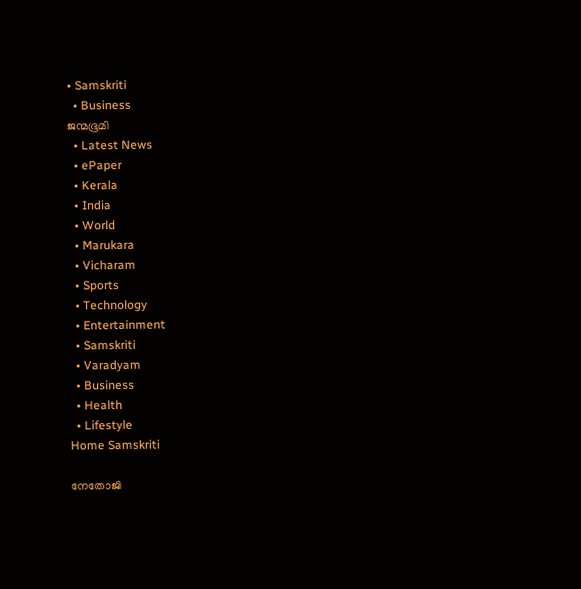• Samskriti
  • Business
ജന്മഭൂമി
  • Latest News
  • ePaper
  • Kerala
  • India
  • World
  • Marukara
  • Vicharam
  • Sports
  • Technology
  • Entertainment
  • Samskriti
  • Varadyam
  • Business
  • Health
  • Lifestyle
Home Samskriti

നേതോജി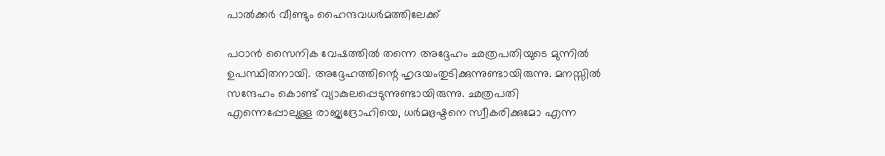പാല്‍ക്കര്‍ വീണ്ടും ഹൈന്ദവധര്‍മത്തിലേക്ക്

പഠാന്‍ സൈനിക വേഷത്തില്‍ തന്നെ അദ്ദേഹം ഛത്രപതിയുടെ മുന്നില്‍ ഉപസ്ഥിതനായി. അദ്ദേഹത്തിന്റെ ഹൃദയംതുടിക്കുന്നുണ്ടായിരുന്നു. മനസ്സില്‍ സന്ദേഹം കൊണ്ട് വ്യാകുലപ്പെടുന്നുണ്ടായിരുന്നു. ഛത്രപതി എന്നെപ്പോലുള്ള രാജ്യദ്രോഹിയെ, ധര്‍മഭ്രഷ്ടനെ സ്വീകരിക്കുമോ എന്ന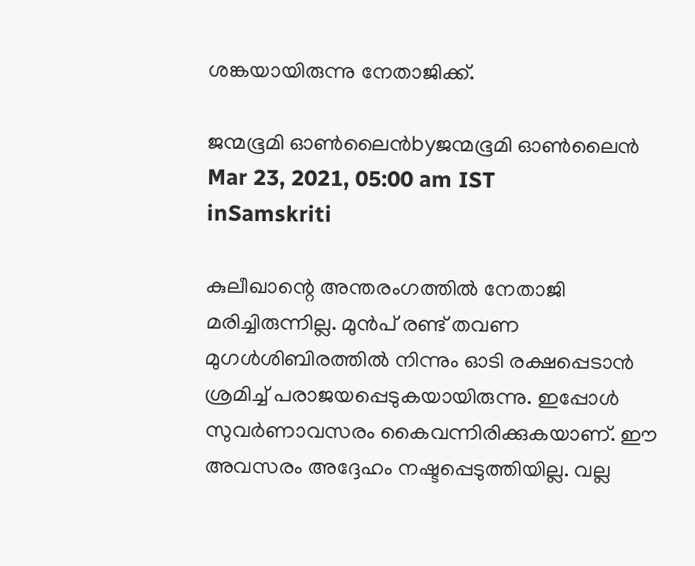ശങ്കയായിരുന്നു നേതാജിക്ക്.

ജന്മഭൂമി ഓണ്‍ലൈന്‍byജന്മഭൂമി ഓണ്‍ലൈന്‍
Mar 23, 2021, 05:00 am IST
inSamskriti

കുലീഖാന്റെ അന്തരംഗത്തില്‍ നേതാജി മരിച്ചിരുന്നില്ല. മുന്‍പ് രണ്ട് തവണ മുഗള്‍ശിബിരത്തില്‍ നിന്നും ഓടി രക്ഷപ്പെടാന്‍ ശ്രമിച്ച് പരാജയപ്പെടുകയായിരുന്നു. ഇപ്പോള്‍ സുവര്‍ണാവസരം കൈവന്നിരിക്കുകയാണ്. ഈ അവസരം അദ്ദേഹം നഷ്ടപ്പെടുത്തിയില്ല. വല്ല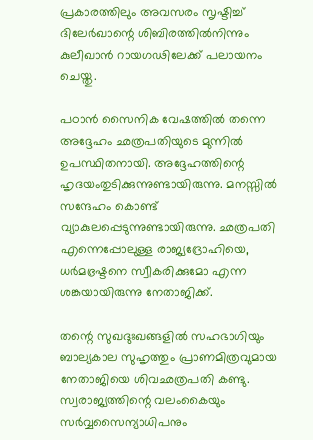പ്രകാരത്തിലും അവസരം സൃഷ്ടിച്ച് ദിലേര്‍ഖാന്റെ ശിബിരത്തില്‍നിന്നും കുലീഖാന്‍ റായഗഢിലേക്ക് പലായനം ചെയ്തു.

പഠാന്‍ സൈനിക വേഷത്തില്‍ തന്നെ അദ്ദേഹം ഛത്രപതിയുടെ മുന്നില്‍ ഉപസ്ഥിതനായി. അദ്ദേഹത്തിന്റെ ഹൃദയംതുടിക്കുന്നുണ്ടായിരുന്നു. മനസ്സില്‍  സന്ദേഹം കൊണ്ട് വ്യാകുലപ്പെടുന്നുണ്ടായിരുന്നു. ഛത്രപതി എന്നെപ്പോലുള്ള രാജ്യദ്രോഹിയെ, ധര്‍മഭ്രഷ്ടനെ സ്വീകരിക്കുമോ എന്ന ശങ്കയായിരുന്നു നേതാജിക്ക്.

തന്റെ സുഖദുഃഖങ്ങളില്‍ സഹഭാഗിയും ബാല്യകാല സുഹൃത്തും പ്രാണമിത്രവുമായ നേതാജിയെ ശിവഛത്രപതി കണ്ടു. സ്വരാജ്യത്തിന്റെ വലംകൈയും സര്‍വ്വസൈന്യാധിപനും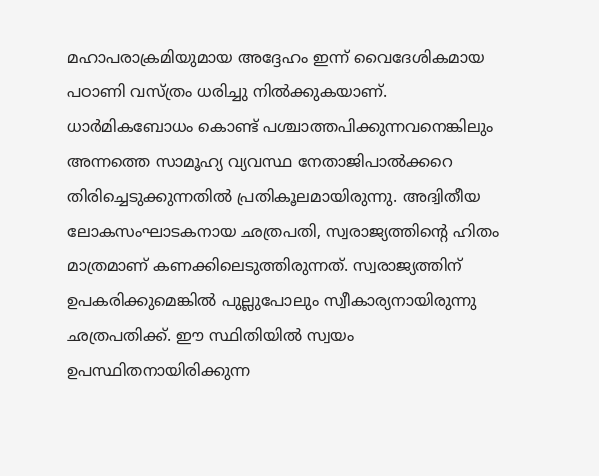മഹാപരാക്രമിയുമായ അദ്ദേഹം ഇന്ന് വൈദേശികമായ പഠാണി വസ്ത്രം ധരിച്ചു നില്‍ക്കുകയാണ്. ധാര്‍മികബോധം കൊണ്ട് പശ്ചാത്തപിക്കുന്നവനെങ്കിലും അന്നത്തെ സാമൂഹ്യ വ്യവസ്ഥ നേതാജിപാല്‍ക്കറെ തിരിച്ചെടുക്കുന്നതില്‍ പ്രതികൂലമായിരുന്നു. അദ്വിതീയ ലോകസംഘാടകനായ ഛത്രപതി, സ്വരാജ്യത്തിന്റെ ഹിതം മാത്രമാണ് കണക്കിലെടുത്തിരുന്നത്. സ്വരാജ്യത്തിന് ഉപകരിക്കുമെങ്കില്‍ പുല്ലുപോലും സ്വീകാര്യനായിരുന്നു ഛത്രപതിക്ക്. ഈ സ്ഥിതിയില്‍ സ്വയം ഉപസ്ഥിതനായിരിക്കുന്ന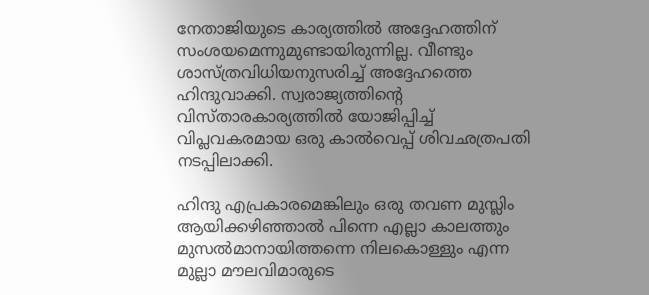നേതാജിയുടെ കാര്യത്തില്‍ അദ്ദേഹത്തിന് സംശയമെന്നുമുണ്ടായിരുന്നില്ല. വീണ്ടും ശാസ്ത്രവിധിയനുസരിച്ച് അദ്ദേഹത്തെ ഹിന്ദുവാക്കി. സ്വരാജ്യത്തിന്റെ വിസ്താരകാര്യത്തില്‍ യോജിപ്പിച്ച് വിപ്ലവകരമായ ഒരു കാല്‍വെപ്പ് ശിവഛത്രപതി നടപ്പിലാക്കി.

ഹിന്ദു എപ്രകാരമെങ്കിലും ഒരു തവണ മുസ്ലിം ആയിക്കഴിഞ്ഞാല്‍ പിന്നെ എല്ലാ കാലത്തും മുസല്‍മാനായിത്തന്നെ നിലകൊള്ളും എന്ന മുല്ലാ മൗലവിമാരുടെ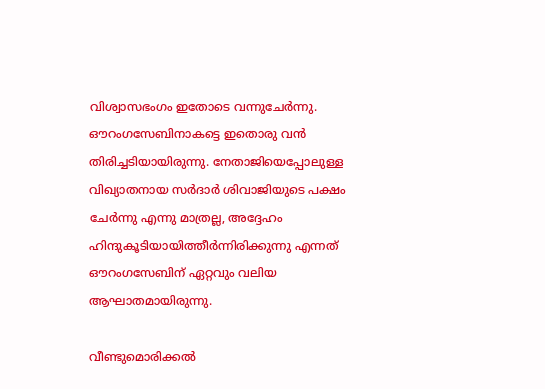വിശ്വാസഭംഗം ഇതോടെ വന്നുചേര്‍ന്നു. ഔറംഗസേബിനാകട്ടെ ഇതൊരു വന്‍ തിരിച്ചടിയായിരുന്നു. നേതാജിയെപ്പോലുള്ള വിഖ്യാതനായ സര്‍ദാര്‍ ശിവാജിയുടെ പക്ഷം ചേര്‍ന്നു എന്നു മാത്രല്ല, അദ്ദേഹം ഹിന്ദുകൂടിയായിത്തീര്‍ന്നിരിക്കുന്നു എന്നത് ഔറംഗസേബിന് ഏറ്റവും വലിയ ആഘാതമായിരുന്നു.

വീണ്ടുമൊരിക്കല്‍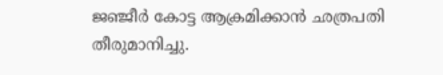ജഞ്ജീര്‍ കോട്ട ആക്രമിക്കാന്‍ ഛത്രപതി തീരുമാനിച്ചു.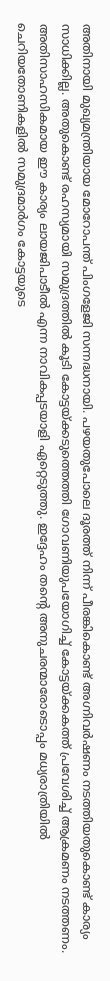അതിനായി മുഖ്യമന്ത്രിയായ മോറോപന്ത് പിംഗളേജി സന്നദ്ധനായി. പഴയതുപോലെ ദൂരത്ത് നിന്ന് പീരങ്കികൊണ്ട് അഗ്നിവര്‍ഷണം നടത്തിയതുകൊണ്ട് കാര്യം സാധിക്കില്ല. അതുകൊണ്ട് രഹസ്യമായി സമുദ്രത്തില്‍ കൂടി കോട്ടയ്‌ക്കടുത്തെത്തി ഗോവണിയുപയോഗിച്ച് കോട്ടയ്‌ക്കകത്ത് പ്രവേശിച്ച് ആക്രമണം നടത്തണം. അതിസാഹസികമായ ഈ കാര്യം ലായജിപാടീല്‍ എന്ന നാവികപ്പടയാളി ഏറ്റെടുത്തു. ഇദ്ദേഹം തന്റെ അനുചരന്മാരോടൊപ്പം മധ്യരാത്രിയില്‍ ചെറിയതോണികളില്‍ സമുദ്രമാര്‍ഗം കോട്ടയുടെ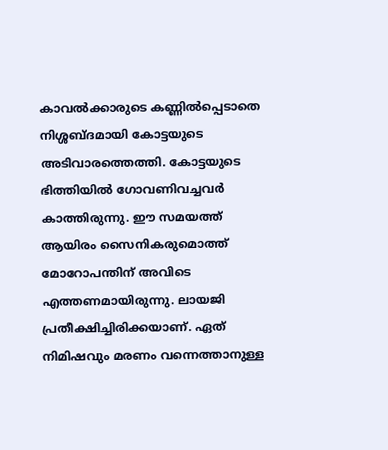കാവല്‍ക്കാരുടെ കണ്ണില്‍പ്പെടാതെ നിശ്ശബ്ദമായി കോട്ടയുടെ അടിവാരത്തെത്തി. കോട്ടയുടെ ഭിത്തിയില്‍ ഗോവണിവച്ചവര്‍ കാത്തിരുന്നു. ഈ സമയത്ത് ആയിരം സൈനികരുമൊത്ത് മോറോപന്തിന് അവിടെ എത്തണമായിരുന്നു. ലായജി പ്രതീക്ഷിച്ചിരിക്കയാണ്. ഏത് നിമിഷവും മരണം വന്നെത്താനുള്ള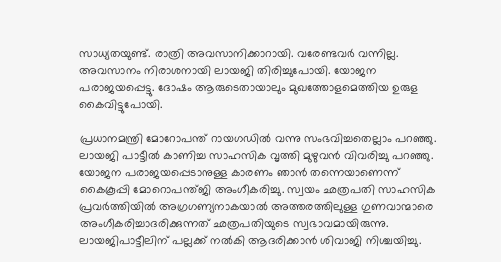സാധ്യതയുണ്ട്. രാത്രി അവസാനിക്കാറായി. വരേണ്ടവര്‍ വന്നില്ല. അവസാനം നിരാശനായി ലായജി തിരിച്ചുപോയി. യോജന പരാജയപ്പെട്ടു. ദോഷം ആരുടെതായാലും മുഖത്തോളമെത്തിയ ഉരുള കൈവിട്ടുപോയി.

പ്രധാനമന്ത്രി മോറോപന്ത് റായഗഡില്‍ വന്നു സംഭവിച്ചതെല്ലാം പറഞ്ഞു. ലായജി പാട്ടീല്‍ കാണിച്ച സാഹസിക വൃത്തി മുഴുവന്‍ വിവരിച്ചു പറഞ്ഞു. യോജന പരാജയപ്പെടാനുള്ള കാരണം ഞാന്‍ തന്നെയാണെന്ന് കൈകൂപ്പി മോറൊപന്ത്ജി അംഗീകരിച്ചു. സ്വയം ഛത്രപതി സാഹസിക പ്രവര്‍ത്തിയില്‍ അഗ്രഗണ്യനാകയാല്‍ അത്തരത്തിലുള്ള ഗുണവാന്മാരെ അംഗീകരിച്ചാദരിക്കുന്നത് ഛത്രപതിയുടെ സ്വഭാവമായിരുന്നു. ലായജിപാട്ടീലിന് പല്ലക്ക് നല്‍കി ആദരിക്കാന്‍ ശിവാജി നിശ്ചയിച്ചു.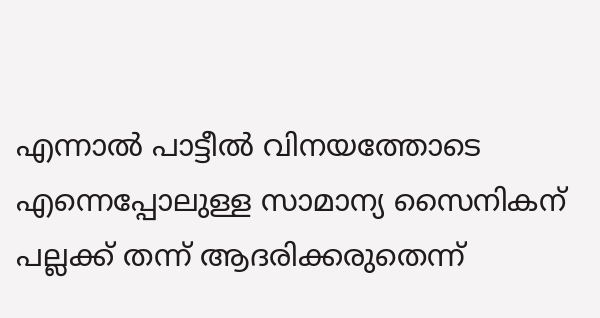എന്നാല്‍ പാട്ടീല്‍ വിനയത്തോടെ എന്നെപ്പോലുള്ള സാമാന്യ സൈനികന് പല്ലക്ക് തന്ന് ആദരിക്കരുതെന്ന്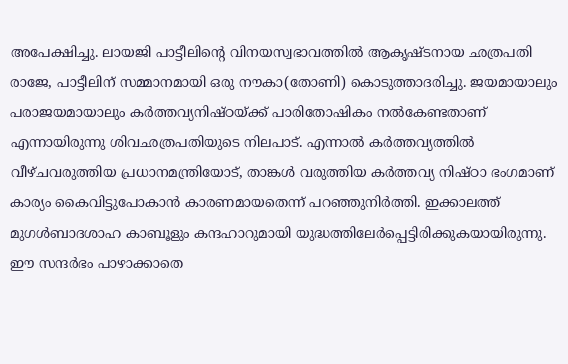അപേക്ഷിച്ചു. ലായജി പാട്ടീലിന്റെ വിനയസ്വഭാവത്തില്‍ ആകൃഷ്ടനായ ഛത്രപതി രാജേ, പാട്ടീലിന് സമ്മാനമായി ഒരു നൗകാ(തോണി) കൊടുത്താദരിച്ചു. ജയമായാലും പരാജയമായാലും കര്‍ത്തവ്യനിഷ്ഠയ്‌ക്ക് പാരിതോഷികം നല്‍കേണ്ടതാണ് എന്നായിരുന്നു ശിവഛത്രപതിയുടെ നിലപാട്. എന്നാല്‍ കര്‍ത്തവ്യത്തില്‍ വീഴ്ചവരുത്തിയ പ്രധാനമന്ത്രിയോട്, താങ്കള്‍ വരുത്തിയ കര്‍ത്തവ്യ നിഷ്ഠാ ഭംഗമാണ് കാര്യം കൈവിട്ടുപോകാന്‍ കാരണമായതെന്ന് പറഞ്ഞുനിര്‍ത്തി. ഇക്കാലത്ത് മുഗള്‍ബാദശാഹ കാബൂളും കന്ദഹാറുമായി യുദ്ധത്തിലേര്‍പ്പെട്ടിരിക്കുകയായിരുന്നു. ഈ സന്ദര്‍ഭം പാഴാക്കാതെ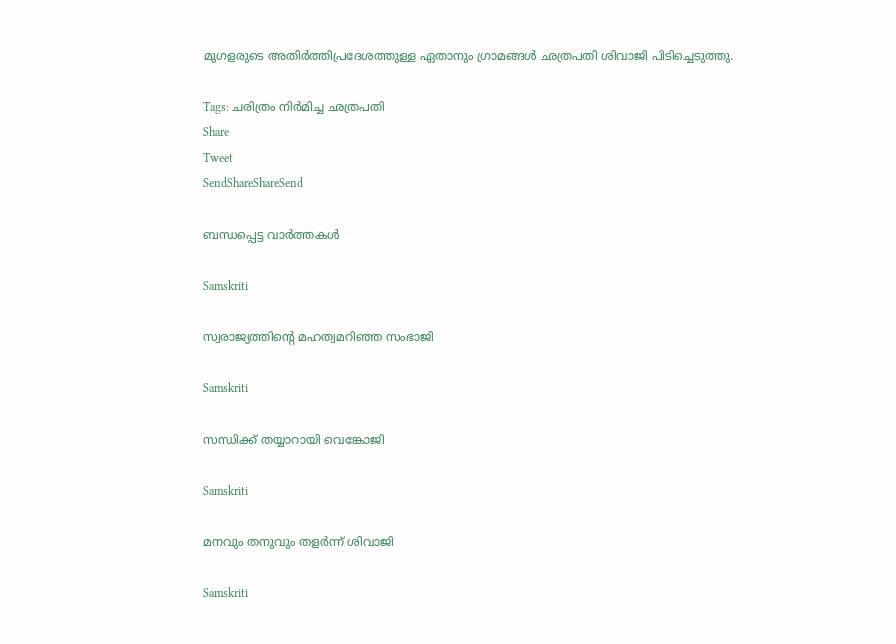മുഗളരുടെ അതിര്‍ത്തിപ്രദേശത്തുള്ള ഏതാനും ഗ്രാമങ്ങള്‍ ഛത്രപതി ശിവാജി പിടിച്ചെടുത്തു.

Tags: ചരിത്രം നിര്‍മിച്ച ഛത്രപതി
Share
Tweet
SendShareShareSend

ബന്ധപ്പെട്ട വാര്‍ത്തകള്‍

Samskriti

സ്വരാജ്യത്തിന്റെ മഹത്വമറിഞ്ഞ സംഭാജി

Samskriti

സന്ധിക്ക് തയ്യാറായി വെങ്കോജി

Samskriti

മനവും തനുവും തളര്‍ന്ന് ശിവാജി

Samskriti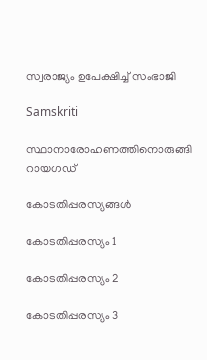സ്വരാജ്യം ഉപേക്ഷിച്ച് സംഭാജി

Samskriti

സ്ഥാനാരോഹണത്തിനൊരുങ്ങി റായഗഡ്‌

കോടതിപ്പരസ്യങ്ങള്‍

കോടതിപ്പരസ്യം 1

കോടതിപ്പരസ്യം 2

കോടതിപ്പരസ്യം 3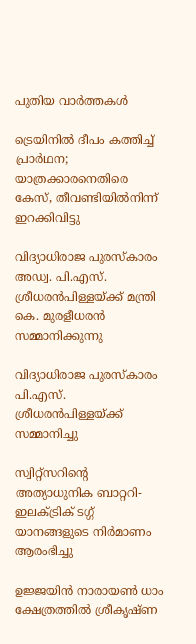പുതിയ വാര്‍ത്തകള്‍

ട്രെയിനിൽ ദീപം കത്തിച്ച് പ്രാർഥന; യാത്രക്കാരനെതിരെ കേസ്, തീവണ്ടിയിൽനിന്ന് ഇറക്കിവിട്ടു

വിദ്യാധിരാജ പുരസ്‌കാരം അഡ്വ. പി.എസ്. ശ്രീധരന്‍പിള്ളയ്ക്ക് മന്ത്രി കെ. മുരളീധരന്‍ സമ്മാനിക്കുന്നു

വിദ്യാധിരാജ പുരസ്‌കാരം പി.എസ്. ശ്രീധരന്‍പിള്ളയ്‌ക്ക് സമ്മാനിച്ചു

സ്വിറ്റ്സറിന്റെ അത്യാധുനിക ബാറ്ററി- ഇലക്ട്രിക് ടഗ്ഗ് യാനങ്ങളുടെ നിര്‍മാണം ആരംഭിച്ചു

ഉജ്ജയിന്‍ നാരായണ്‍ ധാം ക്ഷേത്രത്തില്‍ ശ്രീകൃഷ്ണ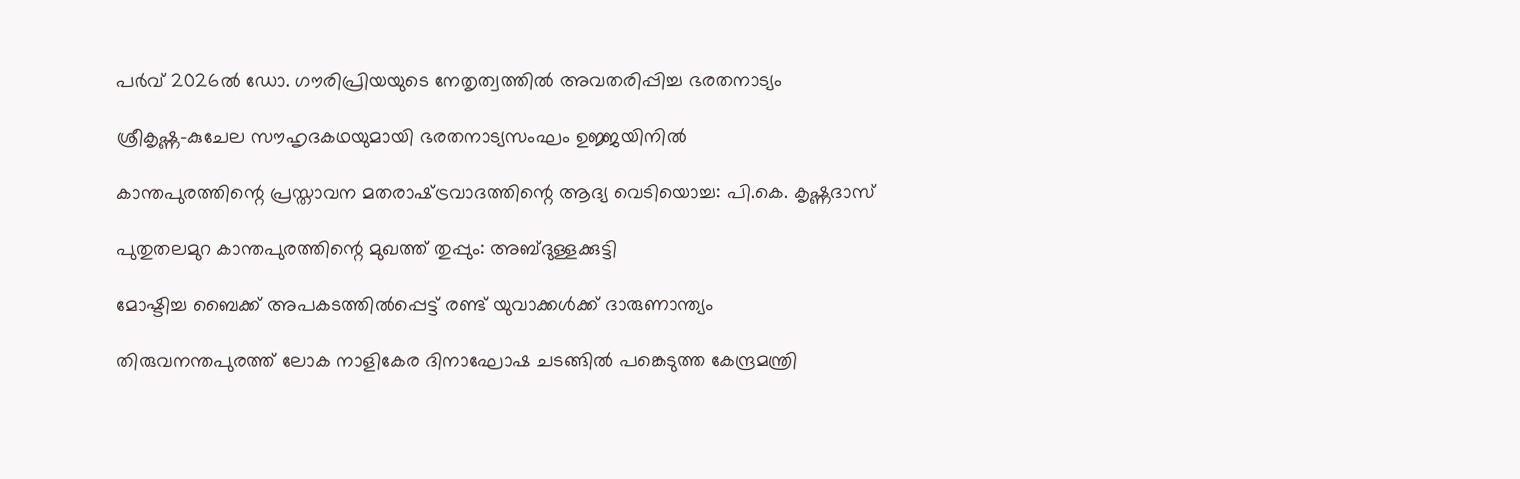പര്‍വ് 2026ല്‍ ഡോ. ഗൗരിപ്രിയയുടെ നേതൃത്വത്തില്‍ അവതരിപ്പിച്ച ഭരതനാട്യം

ശ്രീകൃഷ്ണ-കുചേല സൗഹൃദകഥയുമായി ഭരതനാട്യസംഘം ഉജ്ജയിനില്‍

കാന്തപുരത്തിന്റെ പ്രസ്താവന മതരാഷ്‌ട്രവാദത്തിന്റെ ആദ്യ വെടിയൊച്ച: പി.കെ. കൃഷ്ണദാസ്

പുതുതലമുറ കാന്തപുരത്തിന്റെ മുഖത്ത് തുപ്പും: അബ്ദുള്ളക്കുട്ടി

മോഷ്ടിച്ച ബൈക്ക് അപകടത്തില്‍പ്പെട്ട് രണ്ട് യുവാക്കൾക്ക് ദാരുണാന്ത്യം

തിരുവനന്തപുരത്ത് ലോക നാളികേര ദിനാഘോഷ ചടങ്ങില്‍ പങ്കെടുത്ത കേന്ദ്രമന്ത്രി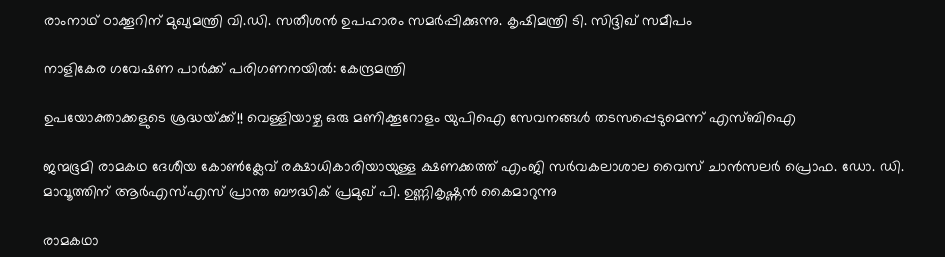രാംനാഥ് ഠാക്കൂറിന് മുഖ്യമന്ത്രി വി.ഡി. സതീശന്‍ ഉപഹാരം സമര്‍പ്പിക്കുന്നു. കൃഷിമന്ത്രി ടി. സിദ്ദിഖ് സമീപം

നാളികേര ഗവേഷണ പാര്‍ക്ക് പരിഗണനയില്‍: കേന്ദ്രമന്ത്രി

ഉപയോക്താക്കളുടെ ശ്രദ്ധയ്‌ക്ക്!! വെള്ളിയാഴ്ച ഒരു മണിക്കൂറോളം യുപിഐ സേവനങ്ങൾ തടസപ്പെടുമെന്ന് എസ്ബിഐ

ജന്മഭൂമി രാമകഥ ദേശീയ കോണ്‍ക്ലേവ് രക്ഷാധികാരിയായുള്ള ക്ഷണക്കത്ത് എംജി സര്‍വകലാശാല വൈസ് ചാന്‍സലര്‍ പ്രൊഫ. ഡോ. ഡി. മാവൂത്തിന് ആര്‍എസ്എസ് പ്രാന്ത ബൗദ്ധിക് പ്രമുഖ് പി. ഉണ്ണികൃഷ്ണന്‍ കൈമാറുന്നു

രാമകഥാ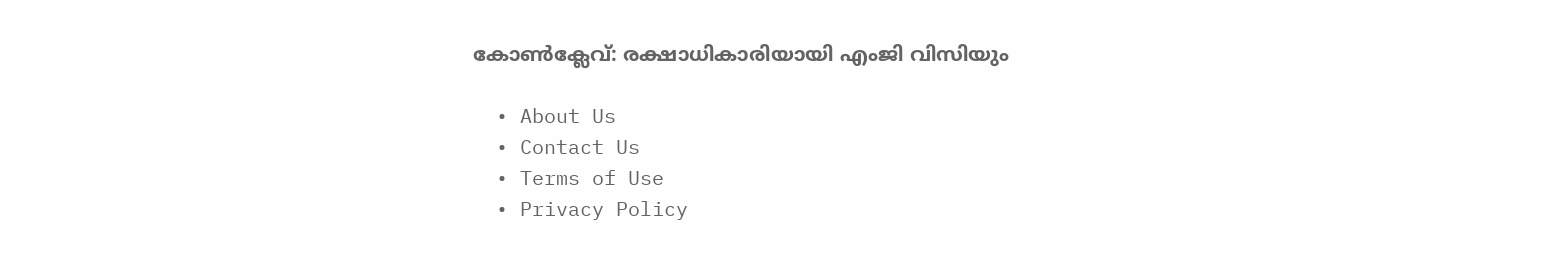കോണ്‍ക്ലേവ്: രക്ഷാധികാരിയായി എംജി വിസിയും

  • About Us
  • Contact Us
  • Terms of Use
  • Privacy Policy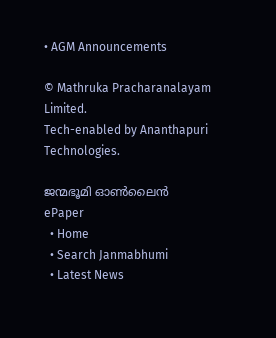• AGM Announcements

© Mathruka Pracharanalayam Limited.
Tech-enabled by Ananthapuri Technologies.

ജന്മഭൂമി ഓണ്‍ലൈന്‍
ePaper
  • Home
  • Search Janmabhumi
  • Latest News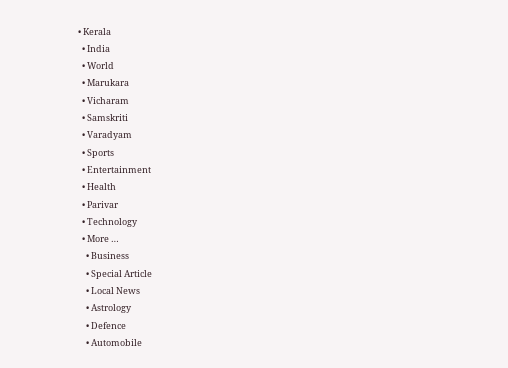• Kerala
  • India
  • World
  • Marukara
  • Vicharam
  • Samskriti
  • Varadyam
  • Sports
  • Entertainment
  • Health
  • Parivar
  • Technology
  • More …
    • Business
    • Special Article
    • Local News
    • Astrology
    • Defence
    • Automobile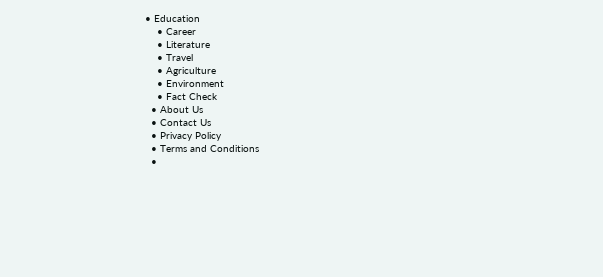• Education
    • Career
    • Literature
    • Travel
    • Agriculture
    • Environment
    • Fact Check
  • About Us
  • Contact Us
  • Privacy Policy
  • Terms and Conditions
  •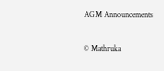AGM Announcements

© Mathruka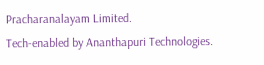Pracharanalayam Limited.
Tech-enabled by Ananthapuri Technologies.